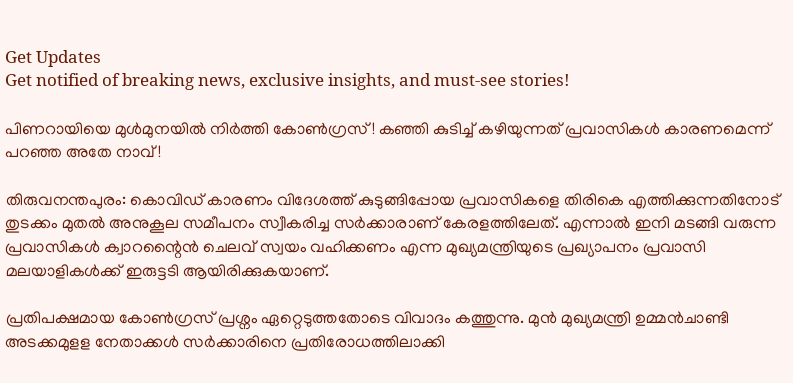Get Updates
Get notified of breaking news, exclusive insights, and must-see stories!

പിണറായിയെ മുൾമുനയിൽ നിർത്തി കോൺഗ്രസ്! കഞ്ഞി കുടിച്ച് കഴിയുന്നത് പ്രവാസികൾ കാരണമെന്ന് പറഞ്ഞ അതേ നാവ്!

തിരുവനന്തപുരം: കൊവിഡ് കാരണം വിദേശത്ത് കുടുങ്ങിപ്പോയ പ്രവാസികളെ തിരികെ എത്തിക്കുന്നതിനോട് തുടക്കം മുതൽ അനുകൂല സമീപനം സ്വീകരിച്ച സർക്കാരാണ് കേരളത്തിലേത്. എന്നാൽ ഇനി മടങ്ങി വരുന്ന പ്രവാസികൾ ക്വാറന്റൈൻ ചെലവ് സ്വയം വഹിക്കണം എന്ന മുഖ്യമന്ത്രിയുടെ പ്രഖ്യാപനം പ്രവാസി മലയാളികൾക്ക് ഇരുട്ടടി ആയിരിക്കുകയാണ്.

പ്രതിപക്ഷമായ കോൺഗ്രസ് പ്രശ്നം ഏറ്റെടുത്തതോടെ വിവാദം കത്തുന്നു. മുൻ മുഖ്യമന്ത്രി ഉമ്മൻചാണ്ടി അടക്കമുളള നേതാക്കൾ സർക്കാരിനെ പ്രതിരോധത്തിലാക്കി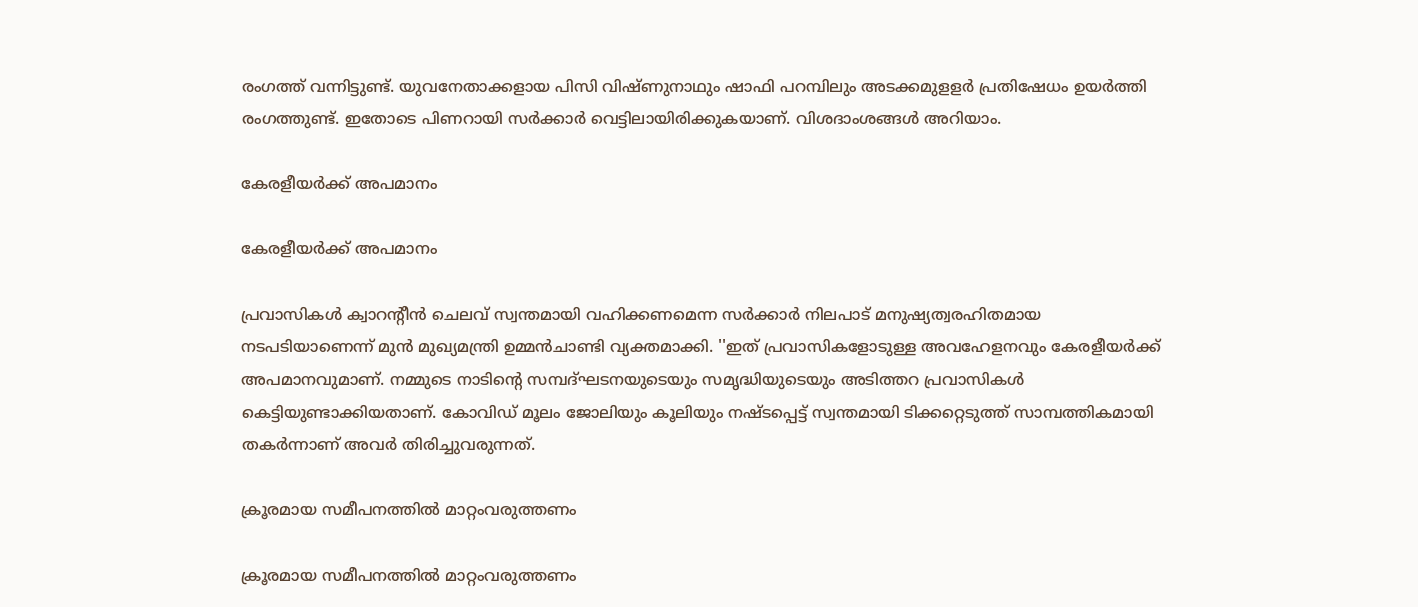രംഗത്ത് വന്നിട്ടുണ്ട്. യുവനേതാക്കളായ പിസി വിഷ്ണുനാഥും ഷാഫി പറമ്പിലും അടക്കമുളളർ പ്രതിഷേധം ഉയർത്തി രംഗത്തുണ്ട്. ഇതോടെ പിണറായി സർക്കാർ വെട്ടിലായിരിക്കുകയാണ്. വിശദാംശങ്ങൾ അറിയാം.

കേരളീയര്‍ക്ക് അപമാനം

കേരളീയര്‍ക്ക് അപമാനം

പ്രവാസികള്‍ ക്വാറന്റീന്‍ ചെലവ് സ്വന്തമായി വഹിക്കണമെന്ന സർക്കാർ നിലപാട് മനുഷ്യത്വരഹിതമായ നടപടിയാണെന്ന് മുൻ മുഖ്യമന്ത്രി ഉമ്മൻചാണ്ടി വ്യക്തമാക്കി. ''ഇത് പ്രവാസികളോടുള്ള അവഹേളനവും കേരളീയര്‍ക്ക് അപമാനവുമാണ്. നമ്മുടെ നാടിന്റെ സമ്പദ്ഘടനയുടെയും സമൃദ്ധിയുടെയും അടിത്തറ പ്രവാസികള്‍ കെട്ടിയുണ്ടാക്കിയതാണ്. കോവിഡ് മൂലം ജോലിയും കൂലിയും നഷ്ടപ്പെട്ട് സ്വന്തമായി ടിക്കറ്റെടുത്ത് സാമ്പത്തികമായി തകര്‍ന്നാണ് അവര്‍ തിരിച്ചുവരുന്നത്.

ക്രൂരമായ സമീപനത്തില്‍ മാറ്റംവരുത്തണം

ക്രൂരമായ സമീപനത്തില്‍ മാറ്റംവരുത്തണം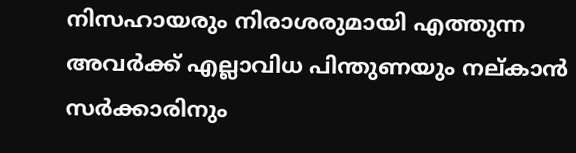നിസഹായരും നിരാശരുമായി എത്തുന്ന അവര്‍ക്ക് എല്ലാവിധ പിന്തുണയും നല്കാന്‍ സര്‍ക്കാരിനും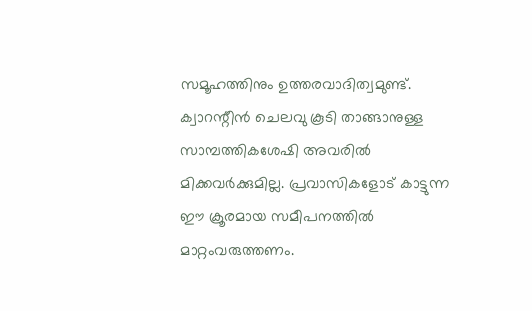സമൂഹത്തിനും ഉത്തരവാദിത്വമുണ്ട്. ക്വാറന്റീന്‍ ചെലവു കൂടി താങ്ങാനുള്ള സാമ്പത്തികശേഷി അവരില്‍ മിക്കവര്‍ക്കുമില്ല. പ്രവാസികളോട് കാട്ടുന്ന ഈ ക്രൂരമായ സമീപനത്തില്‍ മാറ്റംവരുത്തണം.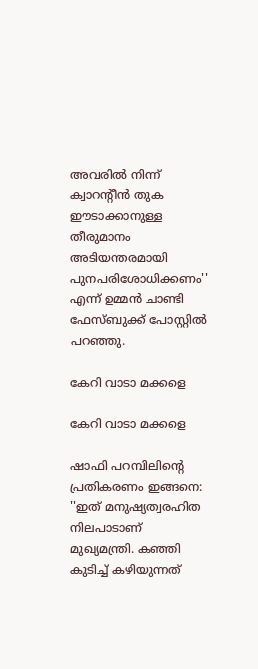അവരില്‍ നിന്ന് ക്വാറന്റീന്‍ തുക ഈടാക്കാനുള്ള തീരുമാനം അടിയന്തരമായി പുനപരിശോധിക്കണം'' എന്ന് ഉമ്മൻ ചാണ്ടി ഫേസ്ബുക്ക് പോസ്റ്റിൽ പറഞ്ഞു.

കേറി വാടാ മക്കളെ

കേറി വാടാ മക്കളെ

ഷാഫി പറമ്പിലിന്റെ പ്രതികരണം ഇങ്ങനെ: ''ഇത് മനുഷ്യത്വരഹിത നിലപാടാണ് മുഖ്യമന്ത്രി. കഞ്ഞി കുടിച്ച് കഴിയുന്നത്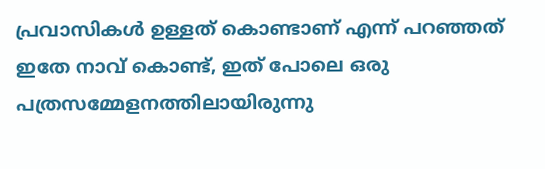പ്രവാസികൾ ഉള്ളത് കൊണ്ടാണ് എന്ന് പറഞ്ഞത് ഇതേ നാവ് കൊണ്ട്, ഇത് പോലെ ഒരു പത്രസമ്മേളനത്തിലായിരുന്നു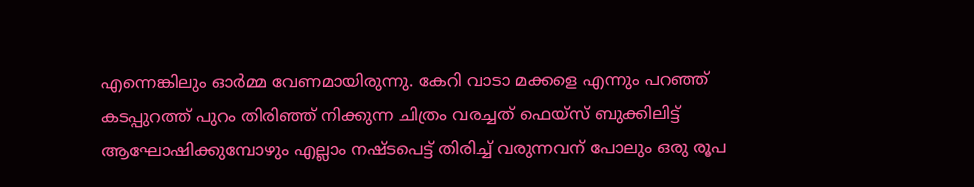എന്നെങ്കിലും ഓർമ്മ വേണമായിരുന്നു. കേറി വാടാ മക്കളെ എന്നും പറഞ്ഞ് കടപ്പുറത്ത് പുറം തിരിഞ്ഞ് നിക്കുന്ന ചിത്രം വരച്ചത് ഫെയ്സ് ബുക്കിലിട്ട് ആഘോഷിക്കുമ്പോഴും എല്ലാം നഷ്ടപെട്ട് തിരിച്ച് വരുന്നവന് പോലും ഒരു രൂപ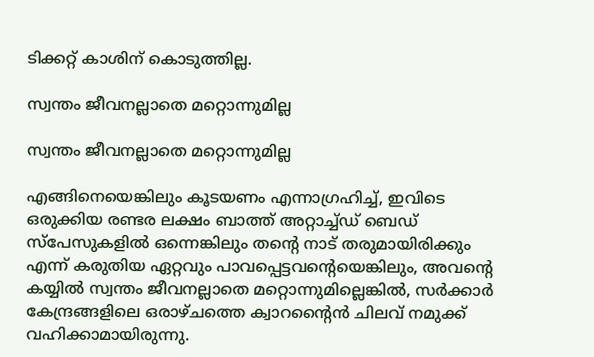ടിക്കറ്റ് കാശിന് കൊടുത്തില്ല.

സ്വന്തം ജീവനല്ലാതെ മറ്റൊന്നുമില്ല

സ്വന്തം ജീവനല്ലാതെ മറ്റൊന്നുമില്ല

എങ്ങിനെയെങ്കിലും കൂടയണം എന്നാഗ്രഹിച്ച്, ഇവിടെ ഒരുക്കിയ രണ്ടര ലക്ഷം ബാത്ത് അറ്റാച്ച്ഡ് ബെഡ് സ്പേസുകളിൽ ഒന്നെങ്കിലും തൻ്റെ നാട് തരുമായിരിക്കും എന്ന് കരുതിയ ഏറ്റവും പാവപ്പെട്ടവൻ്റെയെങ്കിലും, അവൻ്റെ കയ്യിൽ സ്വന്തം ജീവനല്ലാതെ മറ്റൊന്നുമില്ലെങ്കിൽ, സർക്കാർ കേന്ദ്രങ്ങളിലെ ഒരാഴ്ചത്തെ ക്വാറൻ്റൈൻ ചിലവ് നമുക്ക് വഹിക്കാമായിരുന്നു.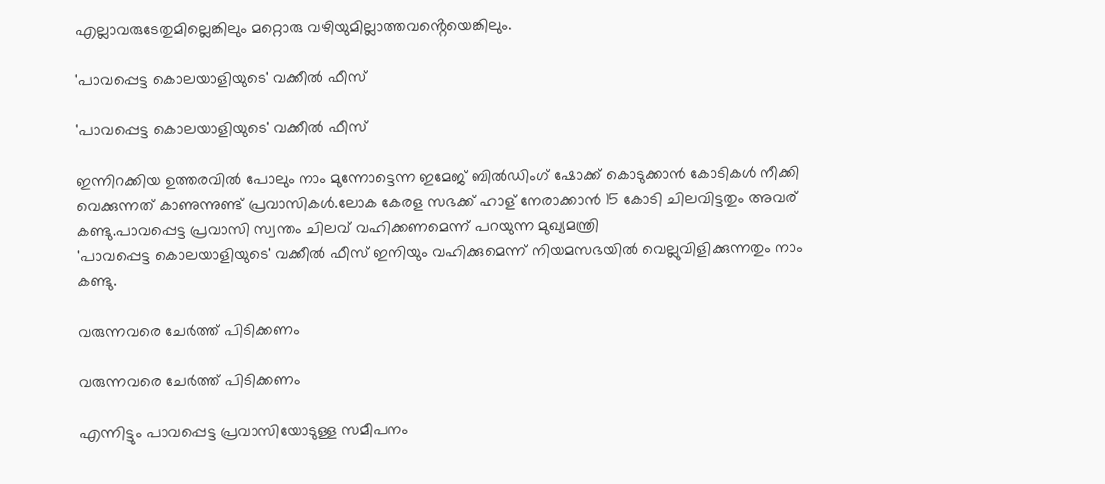എല്ലാവരുടേതുമില്ലെങ്കിലും മറ്റൊരു വഴിയുമില്ലാത്തവൻ്റെയെങ്കിലും.

'പാവപ്പെട്ട കൊലയാളിയുടെ' വക്കീൽ ഫീസ്

'പാവപ്പെട്ട കൊലയാളിയുടെ' വക്കീൽ ഫീസ്

ഇന്നിറക്കിയ ഉത്തരവിൽ പോലും നാം മുന്നോട്ടെന്ന ഇമേജ് ബിൽഡിംഗ് ഷോക്ക് കൊടുക്കാൻ കോടികൾ നീക്കി വെക്കുന്നത് കാണുന്നുണ്ട് പ്രവാസികൾ.ലോക കേരള സഭക്ക് ഹാള് നേരാക്കാൻ 15 കോടി ചിലവിട്ടതും അവര് കണ്ടു.പാവപ്പെട്ട പ്രവാസി സ്വന്തം ചിലവ് വഹിക്കണമെന്ന് പറയുന്ന മുഖ്യമന്ത്രി
'പാവപ്പെട്ട കൊലയാളിയുടെ' വക്കീൽ ഫീസ് ഇനിയും വഹിക്കുമെന്ന് നിയമസഭയിൽ വെല്ലുവിളിക്കുന്നതും നാം കണ്ടു.

വരുന്നവരെ ചേർത്ത് പിടിക്കണം

വരുന്നവരെ ചേർത്ത് പിടിക്കണം

എന്നിട്ടും പാവപ്പെട്ട പ്രവാസിയോടുള്ള സമീപനം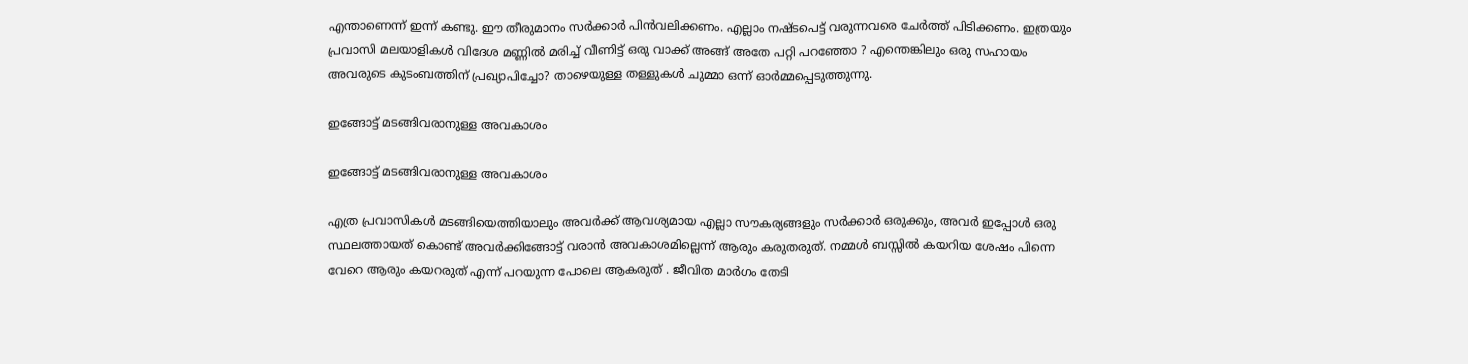എന്താണെന്ന് ഇന്ന് കണ്ടു. ഈ തീരുമാനം സർക്കാർ പിൻവലിക്കണം. എല്ലാം നഷ്ടപെട്ട് വരുന്നവരെ ചേർത്ത് പിടിക്കണം. ഇത്രയും പ്രവാസി മലയാളികൾ വിദേശ മണ്ണിൽ മരിച്ച് വീണിട്ട് ഒരു വാക്ക് അങ്ങ് അതേ പറ്റി പറഞ്ഞോ ? എന്തെങ്കിലും ഒരു സഹായം അവരുടെ കുടംബത്തിന് പ്രഖ്യാപിച്ചോ? താഴെയുള്ള തള്ളുകൾ ചുമ്മാ ഒന്ന് ഓർമ്മപ്പെടുത്തുന്നു.

ഇങ്ങോട്ട് മടങ്ങിവരാനുള്ള അവകാശം

ഇങ്ങോട്ട് മടങ്ങിവരാനുള്ള അവകാശം

എത്ര പ്രവാസികൾ മടങ്ങിയെത്തിയാലും അവർക്ക് ആവശ്യമായ എല്ലാ സൗകര്യങ്ങളും സർക്കാർ ഒരുക്കും, അവർ ഇപ്പോൾ ഒരു സ്ഥലത്തായത് കൊണ്ട് അവർക്കിങ്ങോട്ട് വരാൻ അവകാശമില്ലെന്ന് ആരും കരുതരുത്. നമ്മൾ ബസ്സിൽ കയറിയ ശേഷം പിന്നെ വേറെ ആരും കയറരുത് എന്ന് പറയുന്ന പോലെ ആകരുത് . ജീവിത മാർഗം തേടി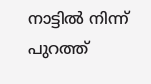നാട്ടിൽ നിന്ന് പുറത്ത്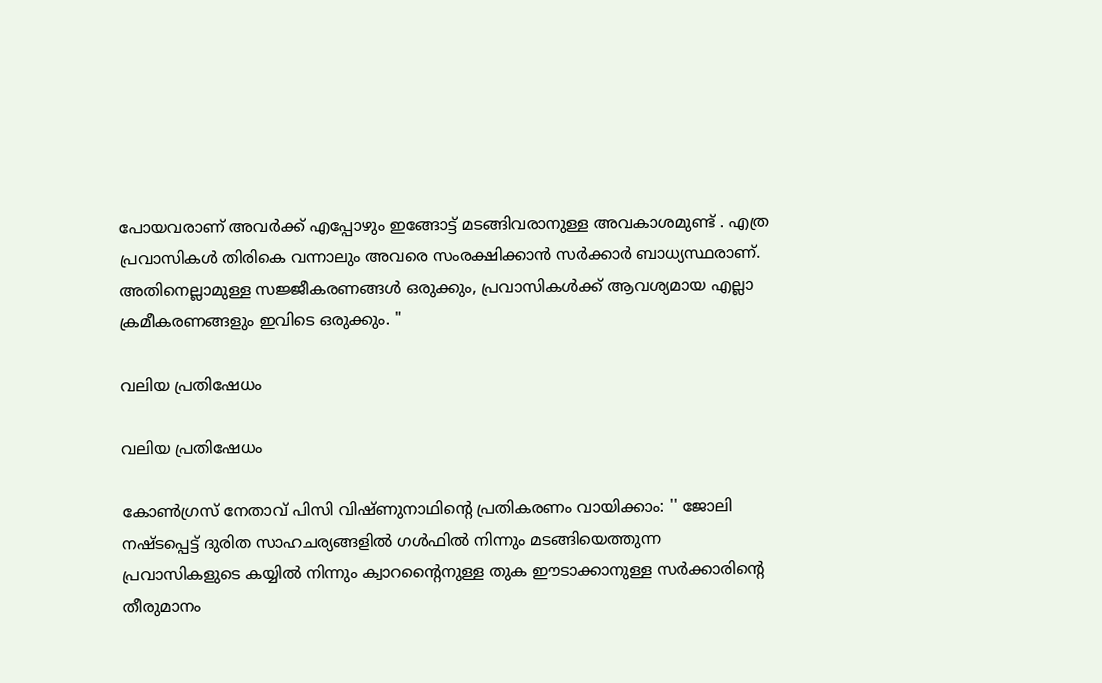പോയവരാണ് അവർക്ക് എപ്പോഴും ഇങ്ങോട്ട് മടങ്ങിവരാനുള്ള അവകാശമുണ്ട് . എത്ര പ്രവാസികൾ തിരികെ വന്നാലും അവരെ സംരക്ഷിക്കാൻ സർക്കാർ ബാധ്യസ്ഥരാണ്. അതിനെല്ലാമുള്ള സജ്ജീകരണങ്ങൾ ഒരുക്കും, പ്രവാസികൾക്ക് ആവശ്യമായ എല്ലാ ക്രമീകരണങ്ങളും ഇവിടെ ഒരുക്കും. "

വലിയ പ്രതിഷേധം

വലിയ പ്രതിഷേധം

കോൺഗ്രസ് നേതാവ് പിസി വിഷ്ണുനാഥിന്റെ പ്രതികരണം വായിക്കാം: '' ജോലി നഷ്ടപ്പെട്ട് ദുരിത സാഹചര്യങ്ങളിൽ ഗൾഫിൽ നിന്നും മടങ്ങിയെത്തുന്ന പ്രവാസികളുടെ കയ്യിൽ നിന്നും ക്വാറന്റൈനുള്ള തുക ഈടാക്കാനുള്ള സർക്കാരിന്റെ തീരുമാനം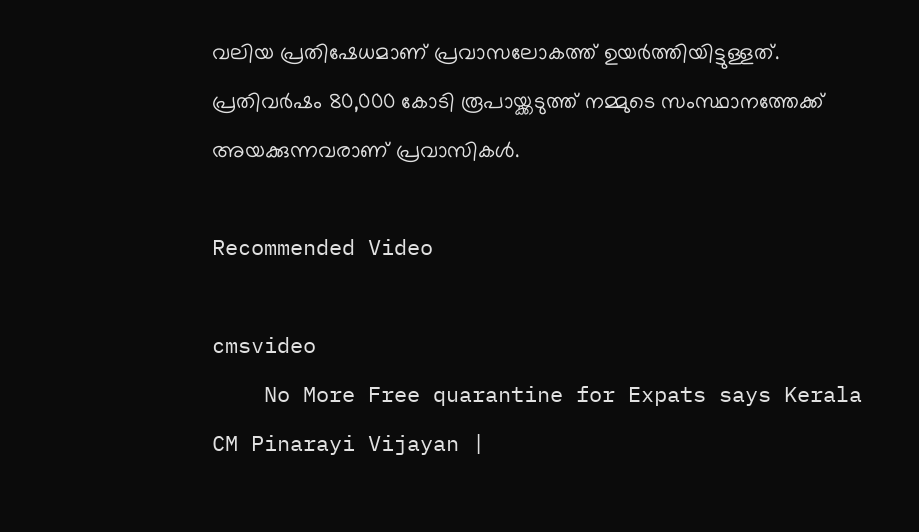വലിയ പ്രതിഷേധമാണ് പ്രവാസലോകത്ത് ഉയർത്തിയിട്ടുള്ളത്. പ്രതിവർഷം 80,000 കോടി രൂപായ്ക്കടുത്ത് നമ്മുടെ സംസ്ഥാനത്തേക്ക് അയക്കുന്നവരാണ് പ്രവാസികൾ.

Recommended Video

cmsvideo
    No More Free quarantine for Expats says Kerala CM Pinarayi Vijayan |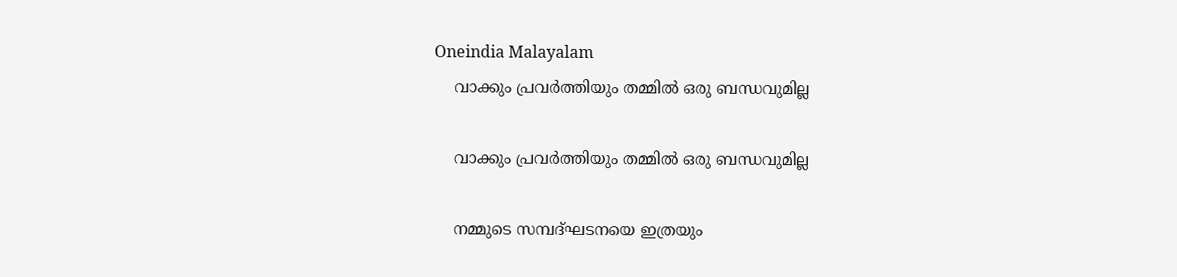Oneindia Malayalam
    വാക്കും പ്രവർത്തിയും തമ്മിൽ ഒരു ബന്ധവുമില്ല

    വാക്കും പ്രവർത്തിയും തമ്മിൽ ഒരു ബന്ധവുമില്ല

    നമ്മുടെ സമ്പദ്ഘടനയെ ഇത്രയും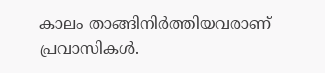കാലം താങ്ങിനിർത്തിയവരാണ് പ്രവാസികൾ.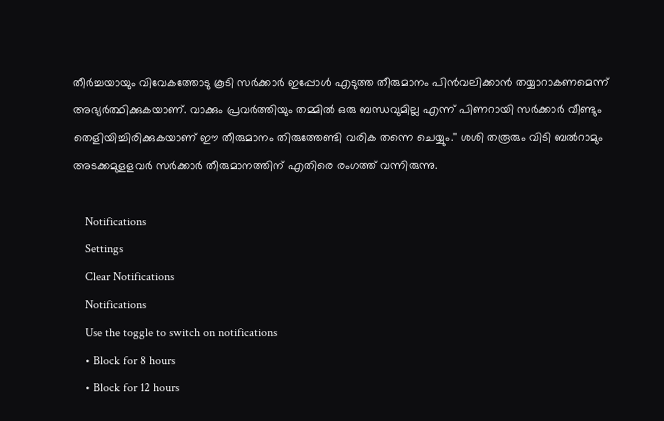തീർച്ചയായും വിവേകത്തോടു കൂടി സർക്കാർ ഇപ്പോൾ എടുത്ത തീരുമാനം പിൻവലിക്കാൻ തയ്യാറാകണമെന്ന് അഭ്യർത്ഥിക്കുകയാണ്. വാക്കും പ്രവർത്തിയും തമ്മിൽ ഒരു ബന്ധവുമില്ല എന്ന് പിണറായി സർക്കാർ വീണ്ടും തെളിയിച്ചിരിക്കുകയാണ് ഈ തീരുമാനം തിരുത്തേണ്ടി വരിക തന്നെ ചെയ്യും.'' ശശി തരൂരും വിടി ബൽറാമും അടക്കമുളളവർ സർക്കാർ തീരുമാനത്തിന് എതിരെ രംഗത്ത് വന്നിരുന്നു.

    Notifications
    Settings
    Clear Notifications
    Notifications
    Use the toggle to switch on notifications
    • Block for 8 hours
    • Block for 12 hours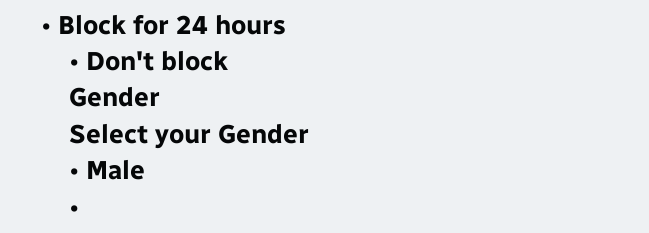• Block for 24 hours
    • Don't block
    Gender
    Select your Gender
    • Male
    •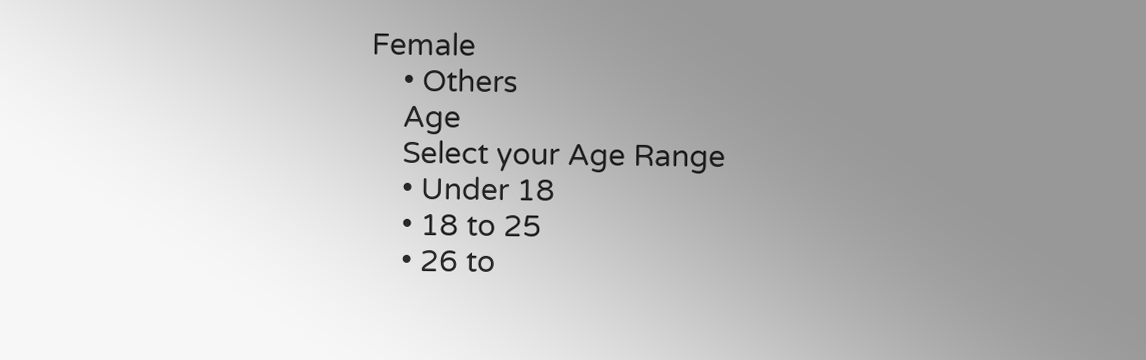Female
    • Others
    Age
    Select your Age Range
    • Under 18
    • 18 to 25
    • 26 to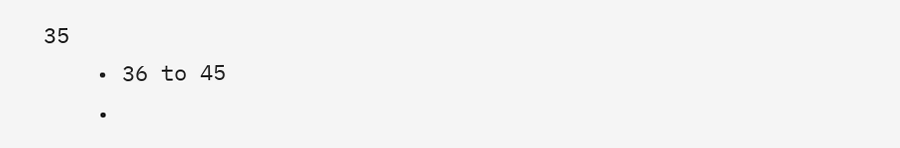35
    • 36 to 45
    •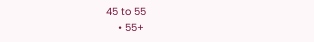45 to 55
    • 55+